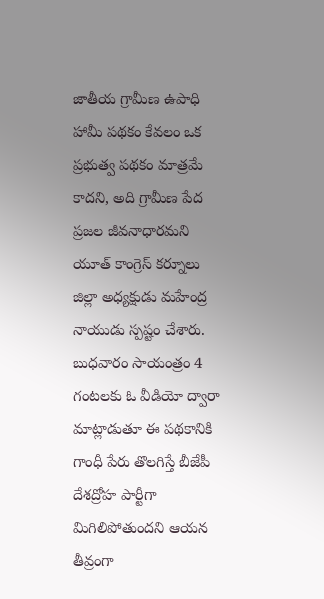జాతీయ గ్రామీణ ఉపాధి హామీ పథకం కేవలం ఒక ప్రభుత్వ పథకం మాత్రమే కాదని, అది గ్రామీణ పేద ప్రజల జీవనాధారమని యూత్ కాంగ్రెస్ కర్నూలు జిల్లా అధ్యక్షుడు మహేంద్ర నాయుడు స్పష్టం చేశారు. బుధవారం సాయంత్రం 4 గంటలకు ఓ వీడియో ద్వారా మాట్లాడుతూ ఈ పథకానికి గాంధీ పేరు తొలగిస్తే బీజేపీ దేశద్రోహ పార్టీగా మిగిలిపోతుందని ఆయన తీవ్రంగా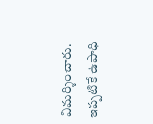విమర్శించారు. ఇప్పటికే ఉపాధి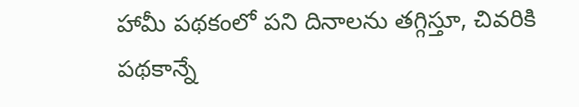హామీ పథకంలో పని దినాలను తగ్గిస్తూ, చివరికి పథకాన్నే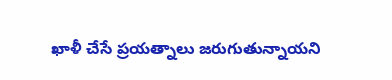ఖాళీ చేసే ప్రయత్నాలు జరుగుతున్నాయని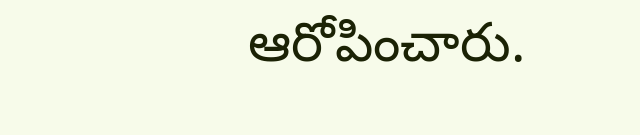ఆరోపించారు.